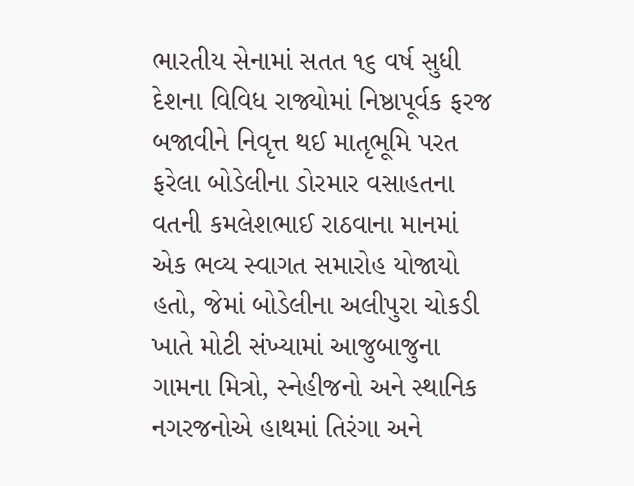ભારતીય સેનામાં સતત ૧૬ વર્ષ સુધી દેશના વિવિધ રાજ્યોમાં નિષ્ઠાપૂર્વક ફરજ બજાવીને નિવૃત્ત થઈ માતૃભૂમિ પરત ફરેલા બોડેલીના ડોરમાર વસાહતના વતની કમલેશભાઈ રાઠવાના માનમાં એક ભવ્ય સ્વાગત સમારોહ યોજાયો હતો, જેમાં બોડેલીના અલીપુરા ચોકડી ખાતે મોટી સંખ્યામાં આજુબાજુના ગામના મિત્રો, સ્નેહીજનો અને સ્થાનિક નગરજનોએ હાથમાં તિરંગા અને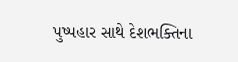પુષ્પહાર સાથે દેશભક્તિના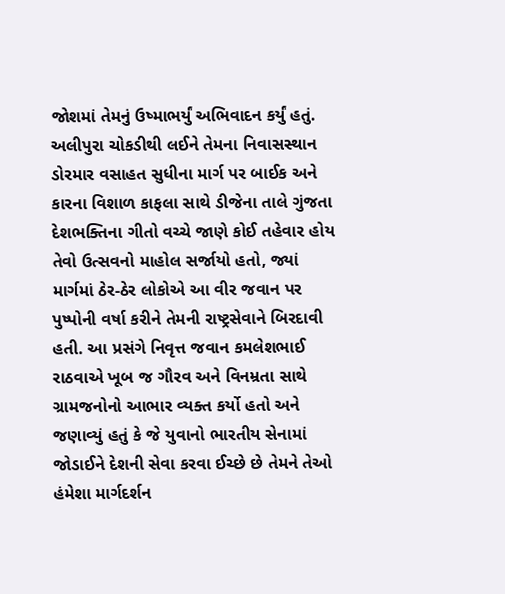જોશમાં તેમનું ઉષ્માભર્યું અભિવાદન કર્યું હતું. અલીપુરા ચોકડીથી લઈને તેમના નિવાસસ્થાન ડોરમાર વસાહત સુધીના માર્ગ પર બાઈક અને કારના વિશાળ કાફલા સાથે ડીજેના તાલે ગુંજતા દેશભક્તિના ગીતો વચ્ચે જાણે કોઈ તહેવાર હોય તેવો ઉત્સવનો માહોલ સર્જાયો હતો, જ્યાં માર્ગમાં ઠેર-ઠેર લોકોએ આ વીર જવાન પર પુષ્પોની વર્ષા કરીને તેમની રાષ્ટ્રસેવાને બિરદાવી હતી. આ પ્રસંગે નિવૃત્ત જવાન કમલેશભાઈ રાઠવાએ ખૂબ જ ગૌરવ અને વિનમ્રતા સાથે ગ્રામજનોનો આભાર વ્યક્ત કર્યો હતો અને જણાવ્યું હતું કે જે યુવાનો ભારતીય સેનામાં જોડાઈને દેશની સેવા કરવા ઈચ્છે છે તેમને તેઓ હંમેશા માર્ગદર્શન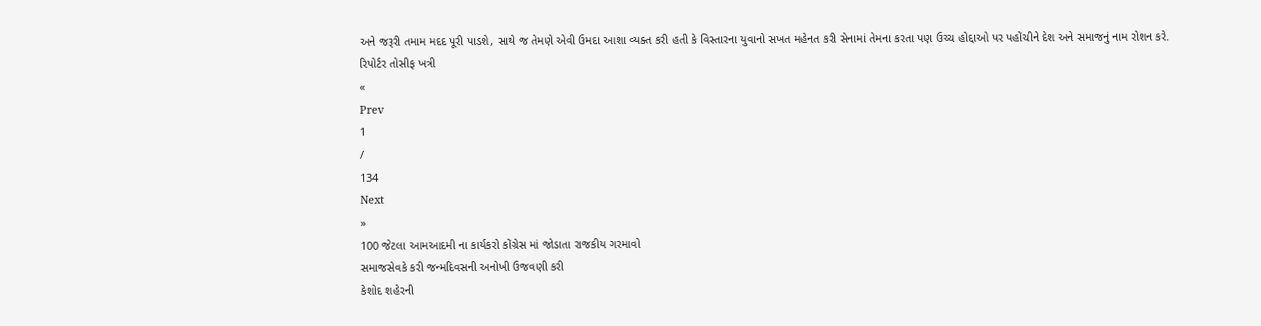અને જરૂરી તમામ મદદ પૂરી પાડશે, સાથે જ તેમણે એવી ઉમદા આશા વ્યક્ત કરી હતી કે વિસ્તારના યુવાનો સખત મહેનત કરી સેનામાં તેમના કરતા પણ ઉચ્ચ હોદ્દાઓ પર પહોંચીને દેશ અને સમાજનું નામ રોશન કરે.
રિપોર્ટર તોસીફ ખત્રી
«
Prev
1
/
134
Next
»
100 જેટલા આમઆદમી ના કાર્યકરો કોંગ્રેસ માં જોડાતા રાજકીય ગરમાવો
સમાજસેવકે કરી જન્મદિવસની અનોખી ઉજવણી કરી
કેશોદ શહેરની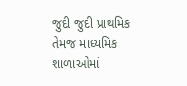જુદી જુદી પ્રાથમિક તેમજ માધ્યમિક શાળાઓમાં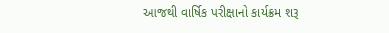આજથી વાર્ષિક પરીક્ષાનો કાર્યક્રમ શરૂ